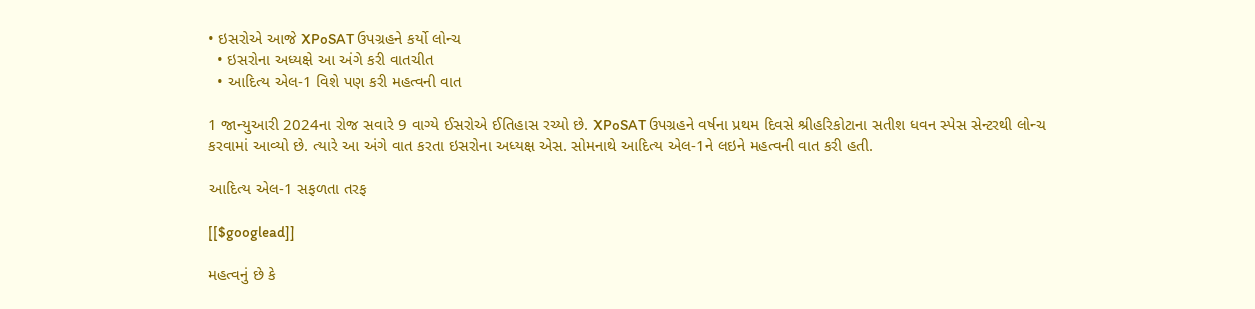• ઇસરોએ આજે XPoSAT ઉપગ્રહને કર્યો લોન્ચ
  • ઇસરોના અધ્યક્ષે આ અંગે કરી વાતચીત
  • આદિત્ય એલ-1 વિશે પણ કરી મહત્વની વાત

1 જાન્યુઆરી 2024ના રોજ સવારે 9 વાગ્યે ઈસરોએ ઈતિહાસ રચ્યો છે. XPoSAT ઉપગ્રહને વર્ષના પ્રથમ દિવસે શ્રીહરિકોટાના સતીશ ધવન સ્પેસ સેન્ટરથી લોન્ચ કરવામાં આવ્યો છે. ત્યારે આ અંગે વાત કરતા ઇસરોના અધ્યક્ષ એસ. સોમનાથે આદિત્ય એલ-1ને લઇને મહત્વની વાત કરી હતી.

આદિત્ય એલ-1 સફળતા તરફ

[[$googlead]]

મહત્વનું છે કે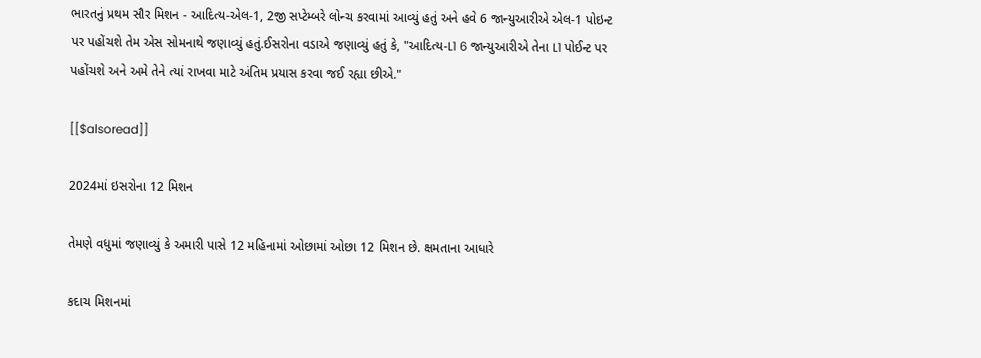ભારતનું પ્રથમ સૌર મિશન - આદિત્ય-એલ-1, 2જી સપ્ટેમ્બરે લોન્ચ કરવામાં આવ્યું હતું અને હવે 6 જાન્યુઆરીએ એલ-1 પોઇન્ટ પર પહોંચશે તેમ એસ સોમનાથે જણાવ્યું હતું.ઈસરોના વડાએ જણાવ્યું હતું કે, "આદિત્ય-L1 6 જાન્યુઆરીએ તેના L1 પોઈન્ટ પર પહોંચશે અને અમે તેને ત્યાં રાખવા માટે અંતિમ પ્રયાસ કરવા જઈ રહ્યા છીએ."

[[$alsoread]]

2024માં ઇસરોના 12 મિશન

તેમણે વધુમાં જણાવ્યું કે અમારી પાસે 12 મહિનામાં ઓછામાં ઓછા 12 મિશન છે. ક્ષમતાના આધારે

કદાચ મિશનમાં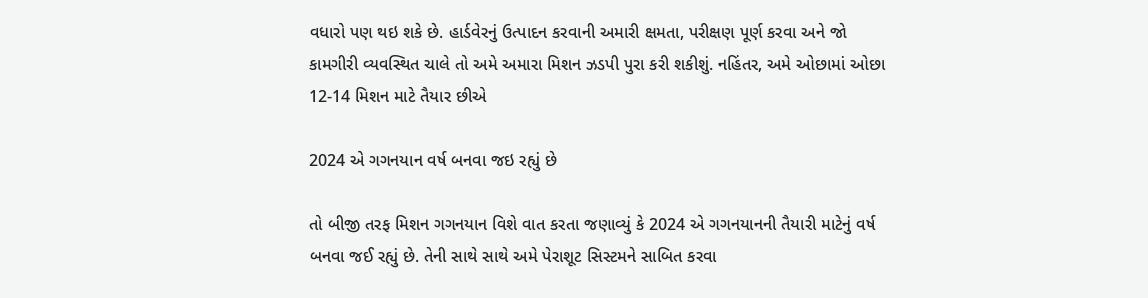વધારો પણ થઇ શકે છે. હાર્ડવેરનું ઉત્પાદન કરવાની અમારી ક્ષમતા, પરીક્ષણ પૂર્ણ કરવા અને જો કામગીરી વ્યવસ્થિત ચાલે તો અમે અમારા મિશન ઝડપી પુરા કરી શકીશું. નહિંતર, અમે ઓછામાં ઓછા 12-14 મિશન માટે તૈયાર છીએ

2024 એ ગગનયાન વર્ષ બનવા જઇ રહ્યું છે

તો બીજી તરફ મિશન ગગનયાન વિશે વાત કરતા જણાવ્યું કે 2024 એ ગગનયાનની તૈયારી માટેનું વર્ષ બનવા જઈ રહ્યું છે. તેની સાથે સાથે અમે પેરાશૂટ સિસ્ટમને સાબિત કરવા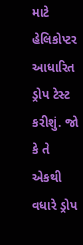માટે હેલિકોપ્ટર આધારિત ડ્રોપ ટેસ્ટ કરીશું. જો કે તે એકથી વધારે ડ્રોપ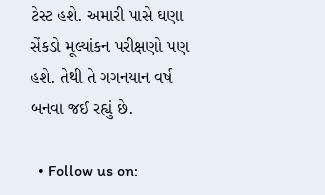ટેસ્ટ હશે. અમારી પાસે ઘણા સેંકડો મૂલ્યાંકન પરીક્ષણો પણ હશે. તેથી તે ગગનયાન વર્ષ બનવા જઈ રહ્યું છે.

  • Follow us on: